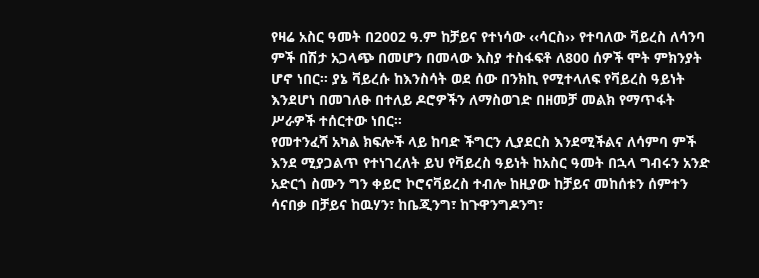የዛሬ አስር ዓመት በ2002 ዓ.ም ከቻይና የተነሳው ‹‹ሳርስ›› የተባለው ቫይረስ ለሳንባ ምች በሽታ አጋላጭ በመሆን በመላው እስያ ተስፋፍቶ ለ800 ሰዎች ሞት ምክንያት ሆኖ ነበር፡፡ ያኔ ቫይረሱ ከእንስሳት ወደ ሰው በንክኪ የሚተላለፍ የቫይረስ ዓይነት እንደሆነ በመገለፁ በተለይ ዶሮዎችን ለማስወገድ በዘመቻ መልክ የማጥፋት ሥራዎች ተሰርተው ነበር፡፡
የመተንፈሻ አካል ክፍሎች ላይ ከባድ ችግርን ሊያደርስ እንደሚችልና ለሳምባ ምች እንደ ሚያጋልጥ የተነገረለት ይህ የቫይረስ ዓይነት ከአስር ዓመት በኋላ ግብሩን አንድ አድርጎ ስሙን ግን ቀይሮ ኮሮናቫይረስ ተብሎ ከዚያው ከቻይና መከሰቱን ሰምተን ሳናበቃ በቻይና ከዉሃን፣ ከቤጂንግ፣ ከጉዋንግዶንግ፣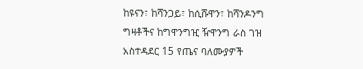ከዩናን፣ ከሻንጋይ፣ ከሲሹዋን፣ ከሻንዶንግ ግዛቶችና ከግዋንግዢ ዥዋንግ ራስ ገዝ አስተዳደር 15 የጤና ባለሙያዎች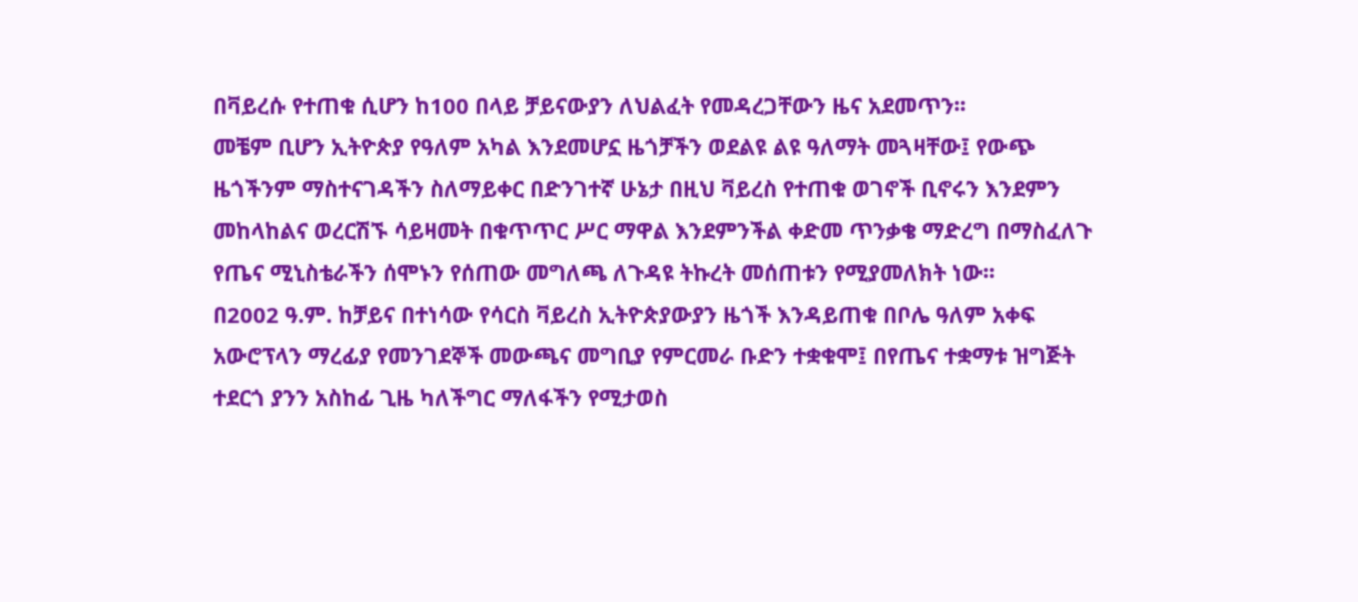በቫይረሱ የተጠቁ ሲሆን ከ100 በላይ ቻይናውያን ለህልፈት የመዳረጋቸውን ዜና አደመጥን፡፡
መቼም ቢሆን ኢትዮጵያ የዓለም አካል እንደመሆኗ ዜጎቻችን ወደልዩ ልዩ ዓለማት መጓዛቸው፤ የውጭ ዜጎችንም ማስተናገዳችን ስለማይቀር በድንገተኛ ሁኔታ በዚህ ቫይረስ የተጠቁ ወገኖች ቢኖሩን እንደምን መከላከልና ወረርሽኙ ሳይዛመት በቁጥጥር ሥር ማዋል እንደምንችል ቀድመ ጥንቃቄ ማድረግ በማስፈለጉ የጤና ሚኒስቴራችን ሰሞኑን የሰጠው መግለጫ ለጉዳዩ ትኩረት መሰጠቱን የሚያመለክት ነው፡፡
በ2002 ዓ.ም. ከቻይና በተነሳው የሳርስ ቫይረስ ኢትዮጵያውያን ዜጎች እንዳይጠቁ በቦሌ ዓለም አቀፍ አውሮፕላን ማረፊያ የመንገደኞች መውጫና መግቢያ የምርመራ ቡድን ተቋቁሞ፤ በየጤና ተቋማቱ ዝግጅት ተደርጎ ያንን አስከፊ ጊዜ ካለችግር ማለፋችን የሚታወስ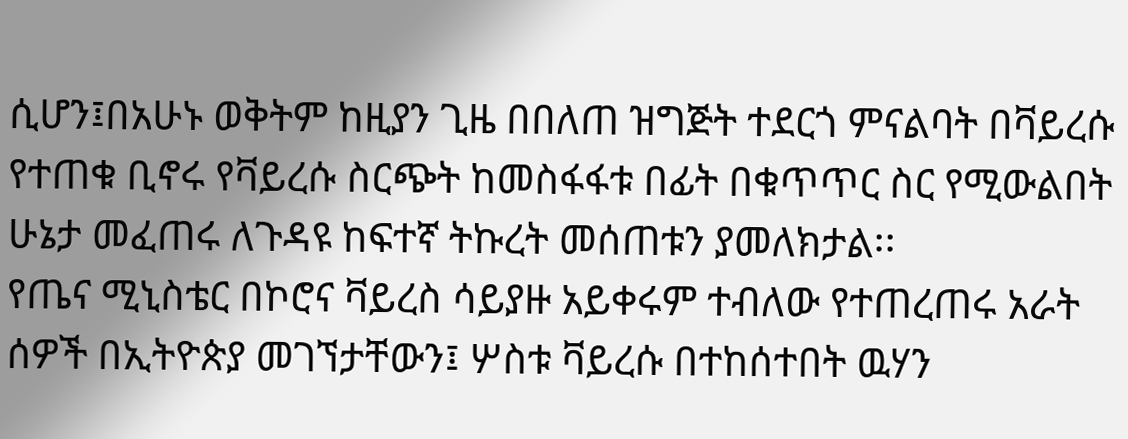ሲሆን፤በአሁኑ ወቅትም ከዚያን ጊዜ በበለጠ ዝግጅት ተደርጎ ምናልባት በቫይረሱ የተጠቁ ቢኖሩ የቫይረሱ ስርጭት ከመስፋፋቱ በፊት በቁጥጥር ስር የሚውልበት ሁኔታ መፈጠሩ ለጉዳዩ ከፍተኛ ትኩረት መሰጠቱን ያመለክታል፡፡
የጤና ሚኒስቴር በኮሮና ቫይረስ ሳይያዙ አይቀሩም ተብለው የተጠረጠሩ አራት ሰዎች በኢትዮጵያ መገኘታቸውን፤ ሦስቱ ቫይረሱ በተከሰተበት ዉሃን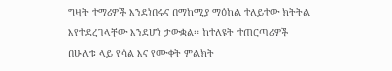ግዛት ተማሪዎች እንደነበሩና በማከሚያ ማዕከል ተለይተው ክትትል እየተደረገላቸው እንደሆነ ታውቋል። ከተለዩት ተጠርጣሪዎች በሁለቱ ላይ የሳል እና የሙቀት ምልክት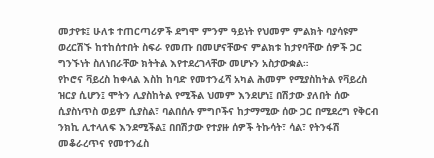መታየቱ፤ ሁለቱ ተጠርጣሪዎች ደግሞ ምንም ዓይነት የህመም ምልክት ባያሳዩም ወረርሽኙ ከተከሰተበት ስፍራ የመጡ በመሆናቸውና ምልክቱ ከታየባቸው ሰዎች ጋር ግንኙነት ስለነበራቸው ክትትል እየተደረገላቸው መሆኑን አስታውቋል።
የኮሮና ቫይረስ ከቀላል እስከ ከባድ የመተንፈሻ አካል ሕመም የሚያስከትል የቫይረስ ዝርያ ሲሆን፤ ሞትን ሊያስከትል የሚችል ህመም እንደሆነ፤ በሽታው ያለበት ሰው ሲያስነጥስ ወይም ሲያስል፣ ባልበሰሉ ምግቦችና ከታማሚው ሰው ጋር በሚደረግ የቅርብ ንክኪ ሊተላለፍ እንደሚችል፤ በበሽታው የተያዙ ሰዎች ትኩሳት፣ ሳል፣ የትንፋሽ መቆራረጥና የመተንፈስ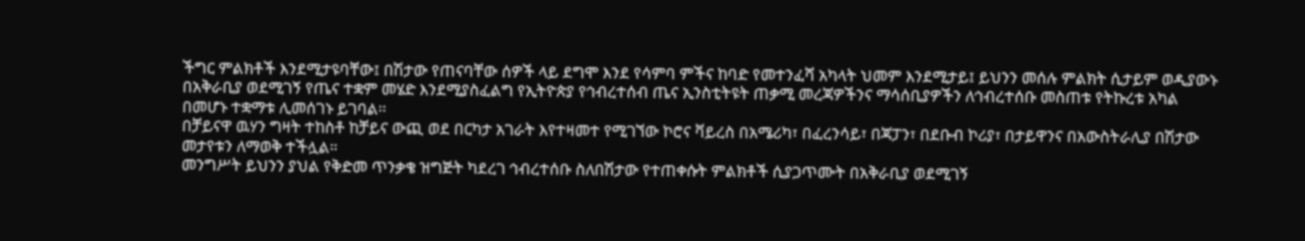ችግር ምልክቶች እንደሚታዩባቸው፤ በሽታው የጠናባቸው ሰዎች ላይ ደግሞ እንደ የሳምባ ምችና ከባድ የመተንፈሻ አካላት ህመም እንደሚታይ፤ ይህንን መሰሉ ምልክት ሲታይም ወዲያውኑ በአቅራቢያ ወደሚገኝ የጤና ተቋም መሄድ እንደሚያስፈልግ የኢትዮጵያ የኅብረተሰብ ጤና ኢንስቲትዩት ጠቃሚ መረጃዎችንና ማሳሰቢያዎችን ለኅብረተሰቡ መስጠቱ የትኩረቱ አካል በመሆኑ ተቋማቱ ሊመሰገኑ ይገባል፡፡
በቻይናዋ ዉሃን ግዛት ተከስቶ ከቻይና ውጪ ወደ በርካታ አገራት እየተዛመተ የሚገኘው ኮሮና ቫይረስ በአሜሪካ፣ በፈረንሳይ፣ በጃፓን፣ በደቡብ ኮሪያ፣ በታይዋንና በአውስትራሊያ በሽታው መታየቱን ለማወቅ ተችሏል።
መንግሥት ይህንን ያህል የቅድመ ጥንቃቄ ዝግጅት ካደረገ ኅብረተሰቡ ስለበሽታው የተጠቀሱት ምልክቶች ሲያጋጥሙት በአቅራቢያ ወደሚገኝ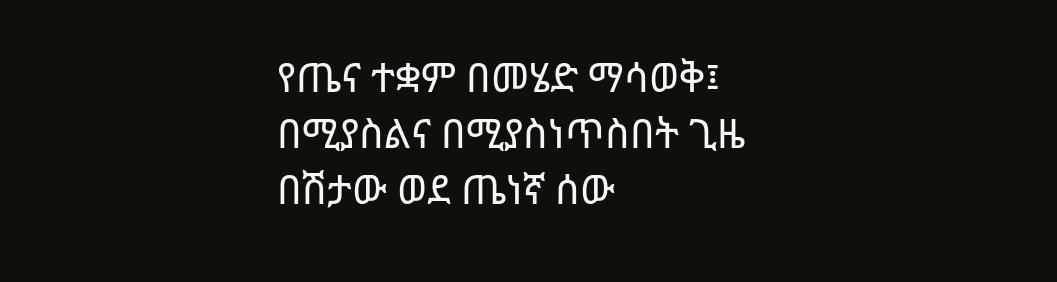የጤና ተቋም በመሄድ ማሳወቅ፤ በሚያስልና በሚያስነጥስበት ጊዜ በሽታው ወደ ጤነኛ ሰው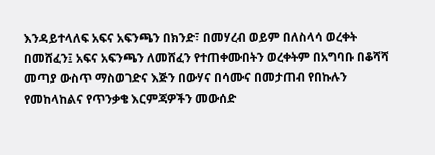እንዳይተላለፍ አፍና አፍንጫን በክንድ፣ በመሃረብ ወይም በለስላሳ ወረቀት በመሸፈን፤ አፍና አፍንጫን ለመሸፈን የተጠቀሙበትን ወረቀትም በአግባቡ በቆሻሻ መጣያ ውስጥ ማስወገድና እጅን በውሃና በሳሙና በመታጠብ የበኩሉን የመከላከልና የጥንቃቄ እርምጃዎችን መውሰድ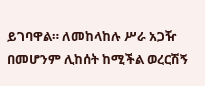ይገባዋል። ለመከላከሉ ሥራ አጋዥ በመሆንም ሊከሰት ከሚችል ወረርሽኝ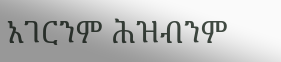አገርንም ሕዝብንም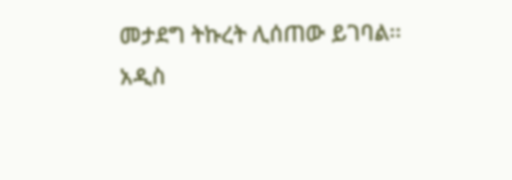መታደግ ትኩረት ሊሰጠው ይገባል፡፡
አዲስ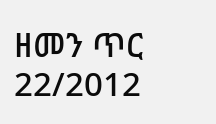ዘመን ጥር 22/2012